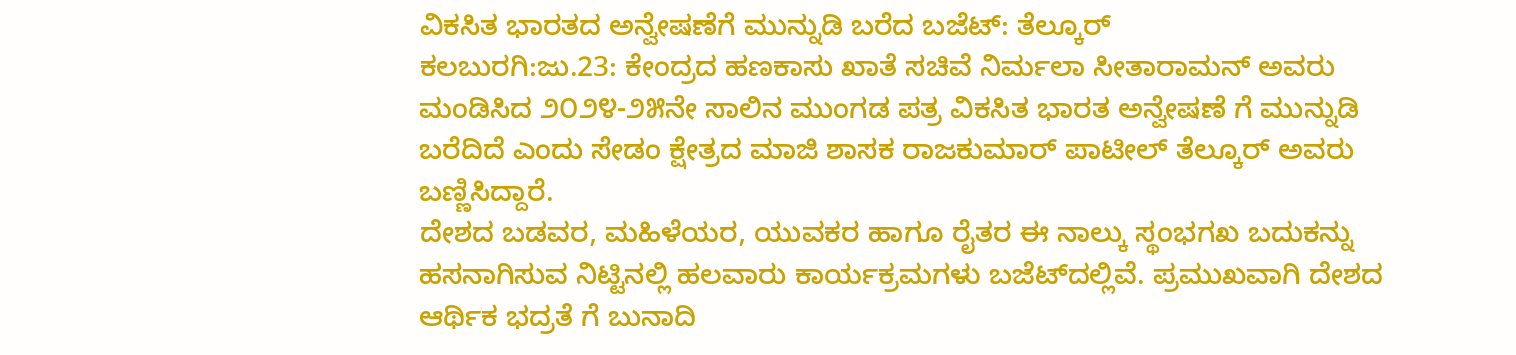ವಿಕಸಿತ ಭಾರತದ ಅನ್ವೇಷಣೆಗೆ ಮುನ್ನುಡಿ ಬರೆದ ಬಜೆಟ್: ತೆಲ್ಕೂರ್
ಕಲಬುರಗಿ:ಜು.23: ಕೇಂದ್ರದ ಹಣಕಾಸು ಖಾತೆ ಸಚಿವೆ ನಿರ್ಮಲಾ ಸೀತಾರಾಮನ್ ಅವರು ಮಂಡಿಸಿದ ೨೦೨೪-೨೫ನೇ ಸಾಲಿನ ಮುಂಗಡ ಪತ್ರ ವಿಕಸಿತ ಭಾರತ ಅನ್ವೇಷಣೆ ಗೆ ಮುನ್ನುಡಿ ಬರೆದಿದೆ ಎಂದು ಸೇಡಂ ಕ್ಷೇತ್ರದ ಮಾಜಿ ಶಾಸಕ ರಾಜಕುಮಾರ್ ಪಾಟೀಲ್ ತೆಲ್ಕೂರ್ ಅವರು ಬಣ್ಣಿಸಿದ್ದಾರೆ.
ದೇಶದ ಬಡವರ, ಮಹಿಳೆಯರ, ಯುವಕರ ಹಾಗೂ ರೈತರ ಈ ನಾಲ್ಕು ಸ್ಥಂಭಗಖ ಬದುಕನ್ನು ಹಸನಾಗಿಸುವ ನಿಟ್ಟಿನಲ್ಲಿ ಹಲವಾರು ಕಾರ್ಯಕ್ರಮಗಳು ಬಜೆಟ್‌ದಲ್ಲಿವೆ. ಪ್ರಮುಖವಾಗಿ ದೇಶದ ಆರ್ಥಿಕ ಭದ್ರತೆ ಗೆ ಬುನಾದಿ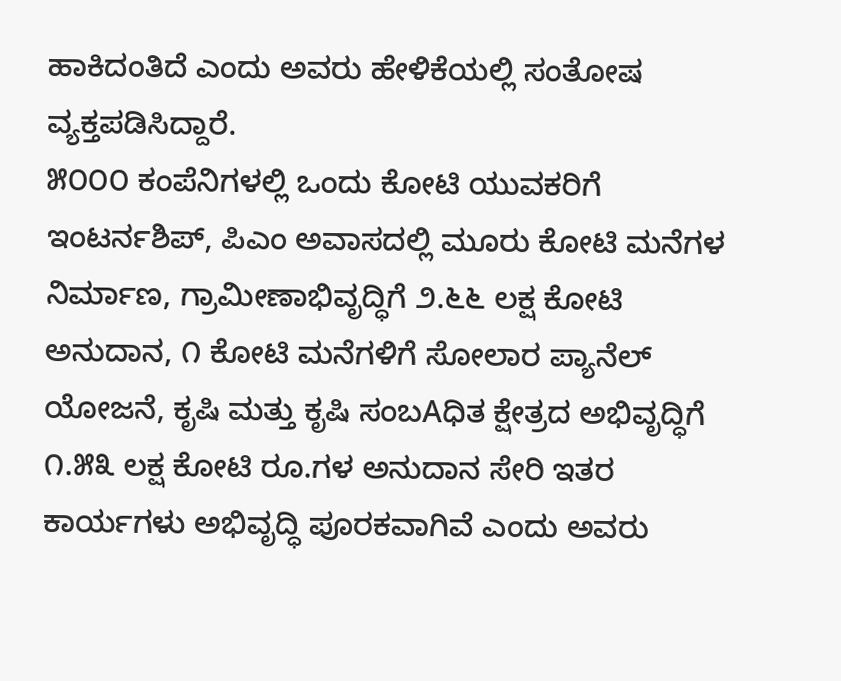ಹಾಕಿದಂತಿದೆ ಎಂದು ಅವರು ಹೇಳಿಕೆಯಲ್ಲಿ ಸಂತೋಷ ವ್ಯಕ್ತಪಡಿಸಿದ್ದಾರೆ.
೫೦೦೦ ಕಂಪೆನಿಗಳಲ್ಲಿ ಒಂದು ಕೋಟಿ ಯುವಕರಿಗೆ ಇಂಟರ್ನಶಿಪ್, ಪಿಎಂ ಅವಾಸದಲ್ಲಿ ಮೂರು ಕೋಟಿ ಮನೆಗಳ ನಿರ್ಮಾಣ, ಗ್ರಾಮೀಣಾಭಿವೃದ್ಧಿಗೆ ೨.೬೬ ಲಕ್ಷ ಕೋಟಿ ಅನುದಾನ, ೧ ಕೋಟಿ ಮನೆಗಳಿಗೆ ಸೋಲಾರ ಪ್ಯಾನೆಲ್ ಯೋಜನೆ, ಕೃಷಿ ಮತ್ತು ಕೃಷಿ ಸಂಬAಧಿತ ಕ್ಷೇತ್ರದ ಅಭಿವೃದ್ಧಿಗೆ ೧.೫೩ ಲಕ್ಷ ಕೋಟಿ ರೂ.ಗಳ ಅನುದಾನ ಸೇರಿ ಇತರ ಕಾರ್ಯಗಳು ಅಭಿವೃದ್ಧಿ ಪೂರಕವಾಗಿವೆ ಎಂದು ಅವರು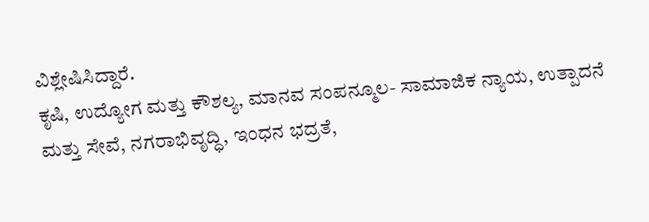ವಿಶ್ಲೇಷಿಸಿದ್ದಾರೆ.
ಕೃಷಿ, ಉದ್ಯೋಗ ಮತ್ತು ಕೌಶಲ್ಯ, ಮಾನವ ಸಂಪನ್ಮೂಲ- ಸಾಮಾಜಿಕ ನ್ಯಾಯ, ಉತ್ಪಾದನೆ ಮತ್ತು ಸೇವೆ, ನಗರಾಭಿವೃದ್ಧಿ, ಇಂಧನ ಭದ್ರತೆ,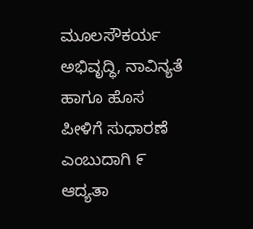ಮೂಲಸೌಕರ್ಯ ಅಭಿವೃದ್ಧಿ, ನಾವಿನ್ಯತೆ ಹಾಗೂ ಹೊಸ ಪೀಳಿಗೆ ಸುಧಾರಣೆ ಎಂಬುದಾಗಿ ೯ ಆದ್ಯತಾ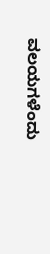ವಲಯಗಳೆಂದು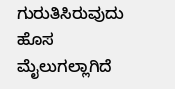ಗುರುತಿಸಿರುವುದು ಹೊಸ ಮೈಲುಗಲ್ಲಾಗಿದೆ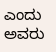ಎಂದು ಅವರು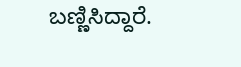ಬಣ್ಣಿಸಿದ್ದಾರೆ.